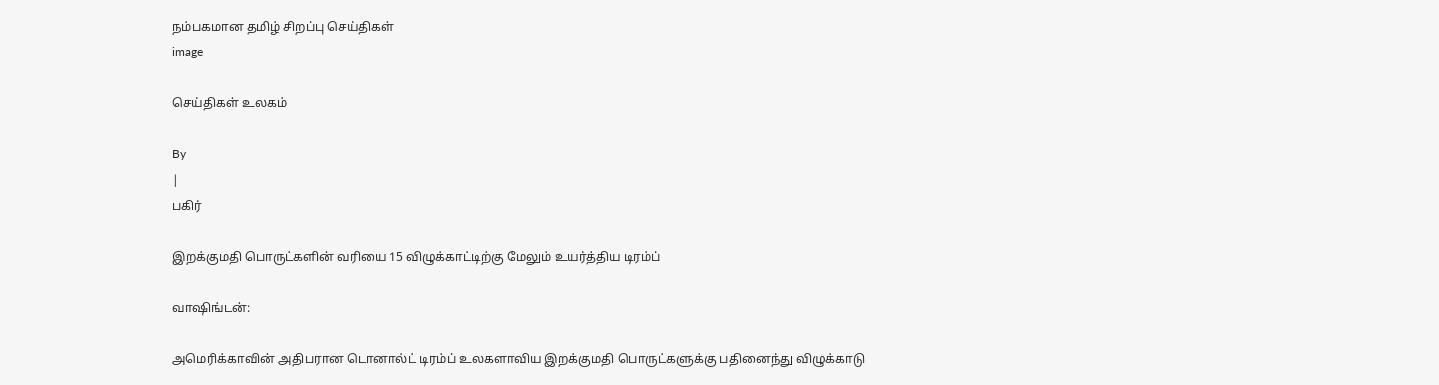நம்பகமான தமிழ் சிறப்பு செய்திகள்
image

செய்திகள் உலகம்

By
|
பகிர்

இறக்குமதி பொருட்களின் வரியை 15 விழுக்காட்டிற்கு மேலும் உயர்த்திய டிரம்ப்

வாஷிங்டன்:

அமெரிக்காவின் அதிபரான டொனால்ட் டிரம்ப் உலகளாவிய இறக்குமதி பொருட்களுக்கு பதினைந்து விழுக்காடு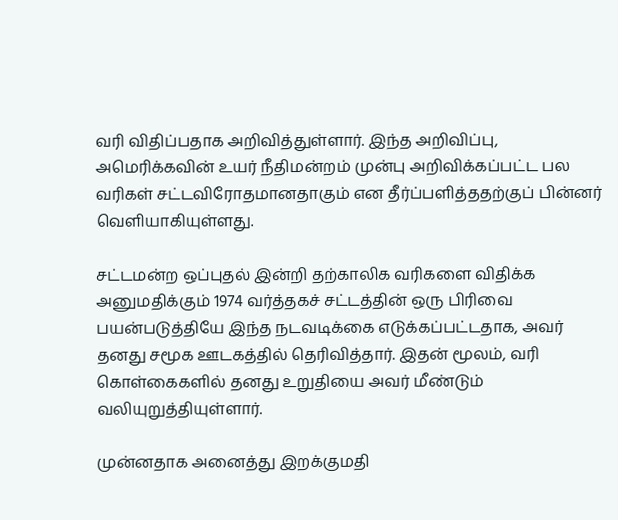வரி விதிப்பதாக அறிவித்துள்ளார். இந்த அறிவிப்பு, அமெரிக்கவின் உயர் நீதிமன்றம் முன்பு அறிவிக்கப்பட்ட பல வரிகள் சட்டவிரோதமானதாகும் என தீர்ப்பளித்ததற்குப் பின்னர் வெளியாகியுள்ளது.

சட்டமன்ற ஒப்புதல் இன்றி தற்காலிக வரிகளை விதிக்க அனுமதிக்கும் 1974 வர்த்தகச் சட்டத்தின் ஒரு பிரிவை பயன்படுத்தியே இந்த நடவடிக்கை எடுக்கப்பட்டதாக, அவர் தனது சமூக ஊடகத்தில் தெரிவித்தார். இதன் மூலம், வரி கொள்கைகளில் தனது உறுதியை அவர் மீண்டும் வலியுறுத்தியுள்ளார்.

முன்னதாக அனைத்து இறக்குமதி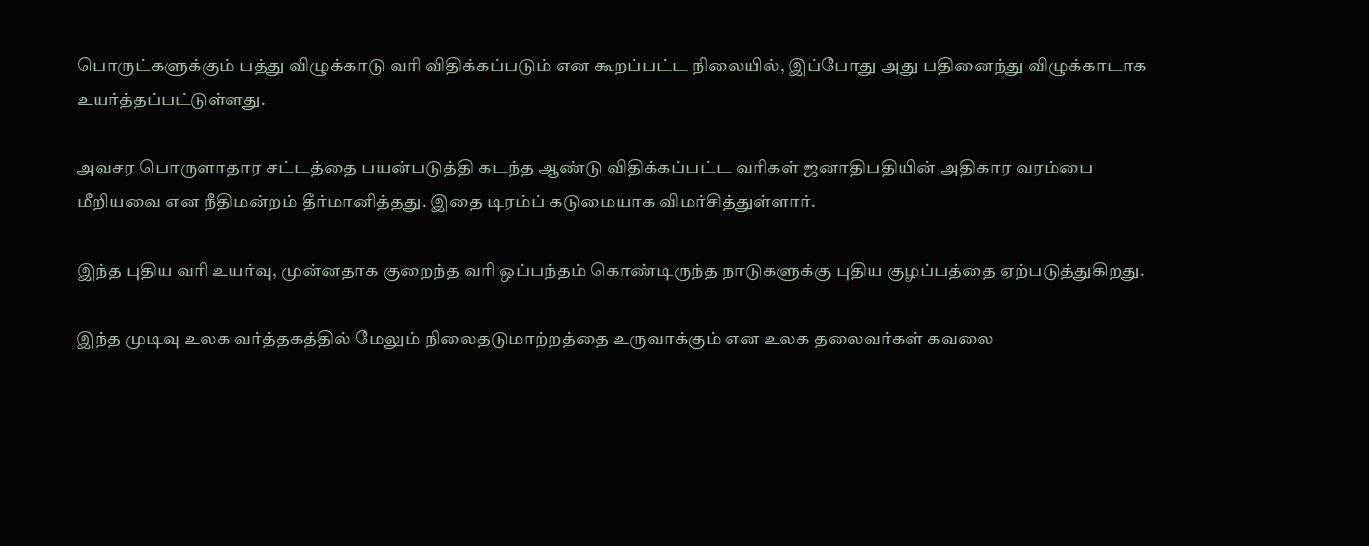பொருட்களுக்கும் பத்து விழுக்காடு வரி விதிக்கப்படும் என கூறப்பட்ட நிலையில், இப்போது அது பதினைந்து விழுக்காடாக உயர்த்தப்பட்டுள்ளது.

அவசர பொருளாதார சட்டத்தை பயன்படுத்தி கடந்த ஆண்டு விதிக்கப்பட்ட வரிகள் ஜனாதிபதியின் அதிகார வரம்பை மீறியவை என நீதிமன்றம் தீர்மானித்தது. இதை டிரம்ப் கடுமையாக விமர்சித்துள்ளார்.

இந்த புதிய வரி உயர்வு, முன்னதாக குறைந்த வரி ஒப்பந்தம் கொண்டிருந்த நாடுகளுக்கு புதிய குழப்பத்தை ஏற்படுத்துகிறது.

இந்த முடிவு உலக வர்த்தகத்தில் மேலும் நிலைதடுமாற்றத்தை உருவாக்கும் என உலக தலைவர்கள் கவலை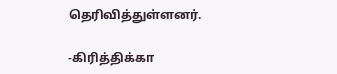தெரிவித்துள்ளனர்.

-கிரித்திக்கா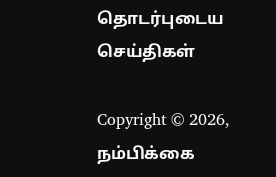தொடர்புடைய செய்திகள்

Copyright © 2026, நம்பிக்கை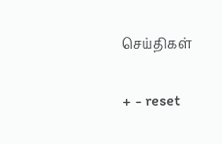செய்திகள்

+ - reset